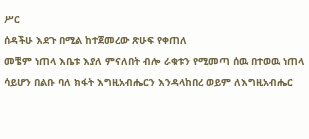ሥር
ሰዳችሁ እደጉ በሚል ከተጀመረው ጽሁፍ የቀጠለ
መቼም ነጠላ እቤቱ እያለ ምናለበት ብሎ ራቁቱን የሚመጣ ሰዉ በተወዉ ነጠላ ሳይሆን በልቡ ባለ ክፋት እግዚአብሔርን እንዳላከበረ ወይም ለእግዚአብሔር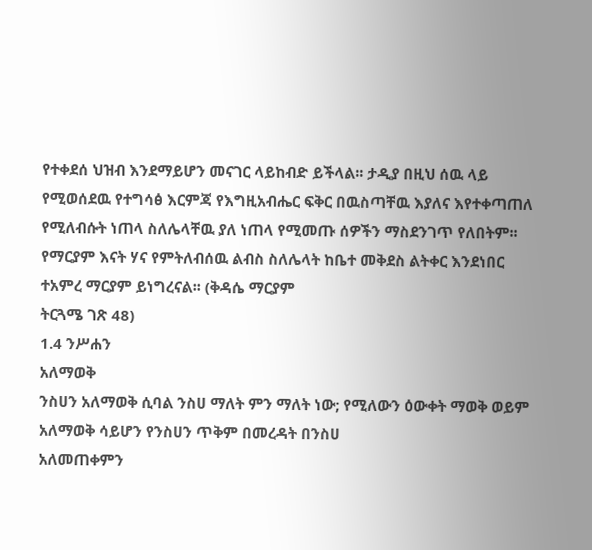የተቀደሰ ህዝብ እንደማይሆን መናገር ላይከብድ ይችላል፡፡ ታዲያ በዚህ ሰዉ ላይ የሚወሰደዉ የተግሳፅ እርምጃ የእግዚአብሔር ፍቅር በዉስጣቸዉ እያለና እየተቀጣጠለ የሚለብሱት ነጠላ ስለሌላቸዉ ያለ ነጠላ የሚመጡ ሰዎችን ማስደንገጥ የለበትም፡፡
የማርያም እናት ሃና የምትለብሰዉ ልብስ ስለሌላት ከቤተ መቅደስ ልትቀር እንደነበር ተአምረ ማርያም ይነግረናል፡፡ (ቅዳሴ ማርያም
ትርጓሜ ገጽ 48)
1.4 ንሥሐን
አለማወቅ
ንስሀን አለማወቅ ሲባል ንስሀ ማለት ምን ማለት ነው; የሚለውን ዕውቀት ማወቅ ወይም
አለማወቅ ሳይሆን የንስሀን ጥቅም በመረዳት በንስሀ
አለመጠቀምን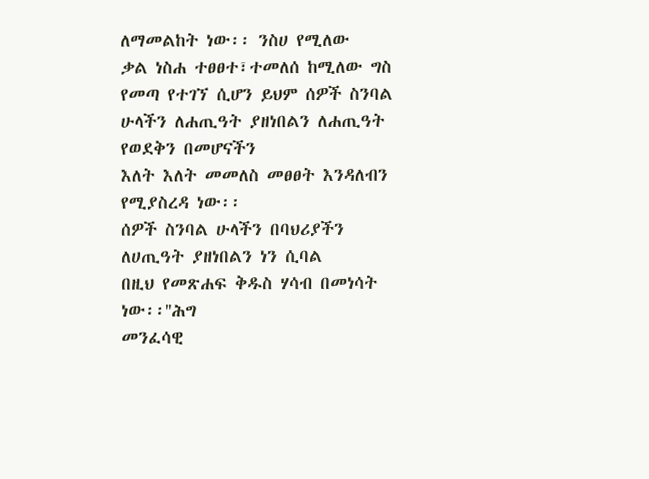ለማመልከት ነው፡፡ ንስሀ የሚለው
ቃል ነስሐ ተፀፀተ፣ተመለሰ ከሚለው ግስ የመጣ የተገኘ ሲሆን ይህም ሰዎች ስንባል ሁላችን ለሐጢዓት ያዘነበልን ለሐጢዓት የወደቅን በመሆናችን
እለት እለት መመለስ መፀፀት እንዳለብን የሚያስረዳ ነው፡፡
ሰዎች ስንባል ሁላችን በባህሪያችን ለሀጢዓት ያዘነበልን ነን ሲባል
በዚህ የመጽሐፍ ቅዱስ ሃሳብ በመነሳት ነው፡፡''ሕግ
መንፈሳዊ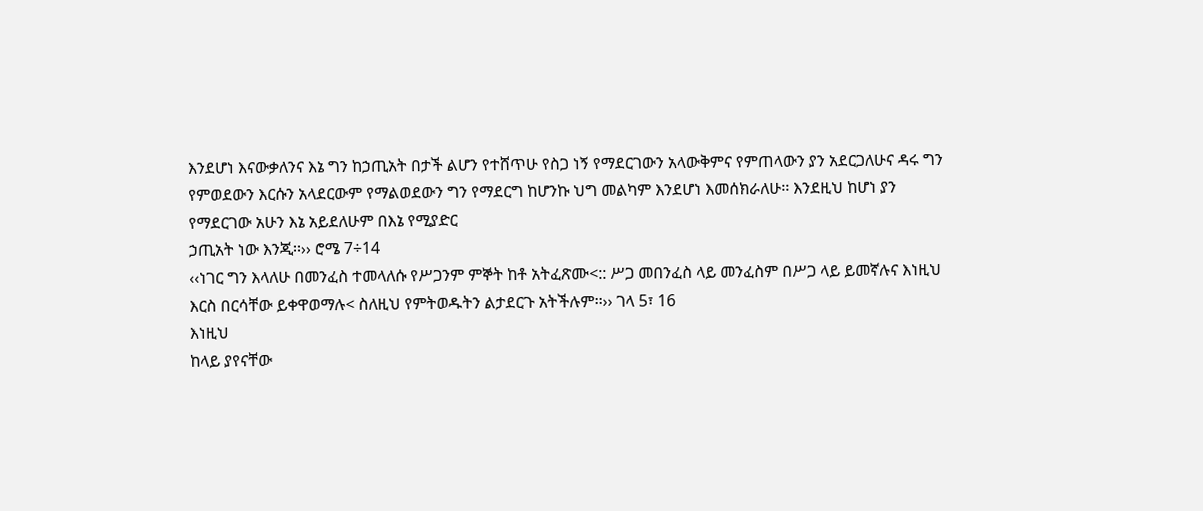እንደሆነ እናውቃለንና እኔ ግን ከኃጢአት በታች ልሆን የተሸጥሁ የስጋ ነኝ የማደርገውን አላውቅምና የምጠላውን ያን አደርጋለሁና ዳሩ ግን
የምወደውን እርሱን አላደርውም የማልወደውን ግን የማደርግ ከሆንኩ ህግ መልካም እንደሆነ እመሰክራለሁ፡፡ እንደዚህ ከሆነ ያን የማደርገው አሁን እኔ አይደለሁም በእኔ የሚያድር
ኃጢአት ነው እንጂ፡፡›› ሮሜ 7÷14
‹‹ነገር ግን እላለሁ በመንፈስ ተመላለሱ የሥጋንም ምኞት ከቶ አትፈጽሙ<:: ሥጋ መበንፈስ ላይ መንፈስም በሥጋ ላይ ይመኛሉና እነዚህ እርስ በርሳቸው ይቀዋወማሉ< ስለዚህ የምትወዱትን ልታደርጉ አትችሉም፡፡›› ገላ 5፣ 16
እነዚህ
ከላይ ያየናቸው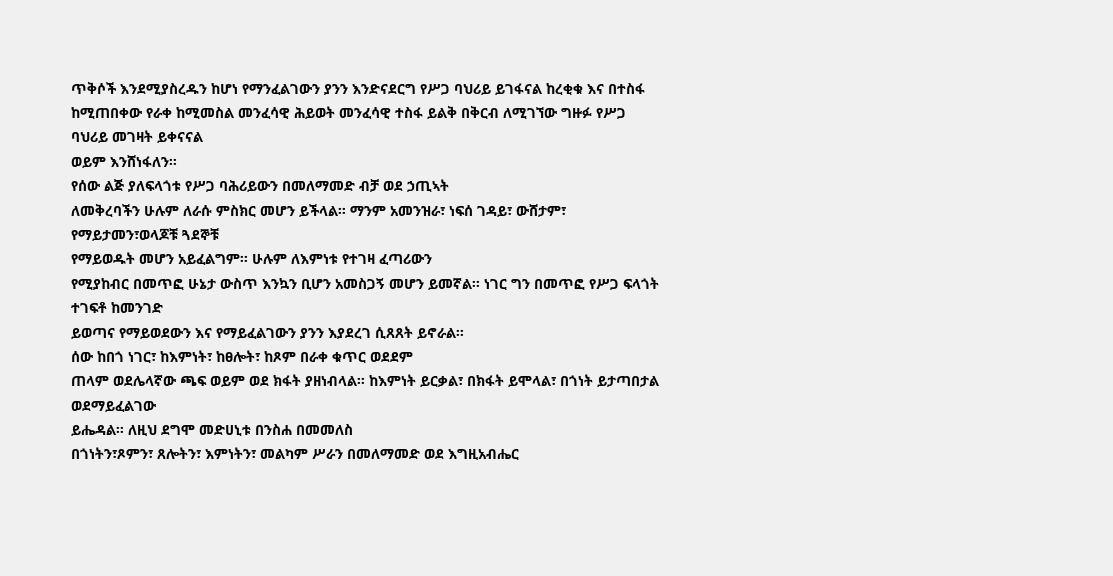ጥቅሶች እንደሚያስረዱን ከሆነ የማንፈልገውን ያንን እንድናደርግ የሥጋ ባህሪይ ይገፋናል ከረቂቁ እና በተስፋ
ከሚጠበቀው የራቀ ከሚመስል መንፈሳዊ ሕይወት መንፈሳዊ ተስፋ ይልቅ በቅርብ ለሚገኘው ግዙፉ የሥጋ ባህሪይ መገዛት ይቀናናል
ወይም እንሸነፋለን፡፡
የሰው ልጅ ያለፍላጎቱ የሥጋ ባሕሪይውን በመለማመድ ብቻ ወደ ኃጢኣት
ለመቅረባችን ሁሉም ለራሱ ምስክር መሆን ይችላል፡፡ ማንም አመንዝራ፣ ነፍሰ ገዳይ፣ ውሸታም፣ የማይታመን፣ወላጆቹ ጓደኞቹ
የማይወዱት መሆን አይፈልግም፡፡ ሁሉም ለእምነቱ የተገዛ ፈጣሪውን
የሚያከብር በመጥፎ ሁኔታ ውስጥ እንኳን ቢሆን አመስጋኝ መሆን ይመኛል፡፡ ነገር ግን በመጥፎ የሥጋ ፍላጎት ተገፍቶ ከመንገድ
ይወጣና የማይወደውን እና የማይፈልገውን ያንን እያደረገ ሲጸጸት ይኖራል፡፡
ሰው ከበጎ ነገር፣ ከእምነት፣ ከፀሎት፣ ከጾም በራቀ ቁጥር ወደደም
ጠላም ወደሌላኛው ጫፍ ወይም ወደ ክፋት ያዘነብላል፡፡ ከእምነት ይርቃል፣ በክፋት ይሞላል፣ በጎነት ይታጣበታል ወደማይፈልገው
ይሔዳል፡፡ ለዚህ ደግሞ መድሀኒቱ በንስሐ በመመለስ
በጎነትን፣ጾምን፣ ጸሎትን፣ እምነትን፣ መልካም ሥራን በመለማመድ ወደ እግዚአብሔር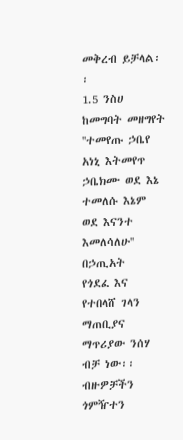መቅረብ ይቻላል፡፡
1.5 ንስሀ ከመግባት መዘግየት
''ተመየጡ ኃቤየ አነኒ እትመየጥ ኃቤክሙ ወደ እኔ ተመለሱ እኔም ወደ እናንተ እመለሳለሁ''
በኃጢአት
የጎደፈ እና የተበላሸ ገላን ማጠቢያና ማጥሪያው ንሰሃ ብቻ ነው፡፡ ብዙዎቻችን ጎምዥተን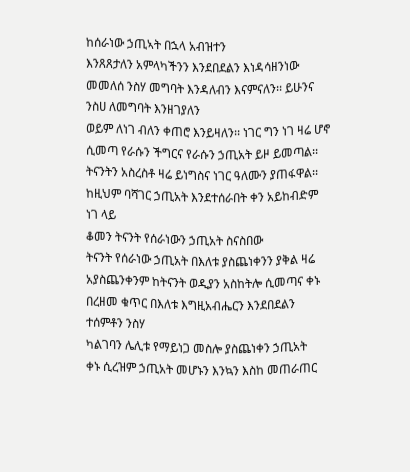ከሰራነው ኃጢኣት በኋላ አብዝተን
እንጸጸታለን አምላካችንን እንደበደልን እነዳሳዘንነው መመለሰ ንስሃ መግባት እንዳለብን እናምናለን፡፡ ይሁንና ንስሀ ለመግባት እንዘገያለን
ወይም ለነገ ብለን ቀጠሮ እንይዛለን፡፡ ነገር ግን ነገ ዛሬ ሆኖ ሲመጣ የራሱን ችግርና የራሱን ኃጢአት ይዞ ይመጣል፡፡
ትናንትን አስረስቶ ዛሬ ይነግስና ነገር ዓለሙን ያጠፋዋል፡፡ ከዚህም ባሻገር ኃጢአት እንደተሰራበት ቀን አይከብድም ነገ ላይ
ቆመን ትናንት የሰራነውን ኃጢአት ስናስበው
ትናንት የሰራነው ኃጢአት በእለቱ ያስጨነቀንን ያቅል ዛሬ
አያስጨንቀንም ከትናንት ወዲያን አስከትሎ ሲመጣና ቀኑ በረዘመ ቁጥር በእለቱ እግዚአብሔርን እንደበደልን ተሰምቶን ንስሃ
ካልገባን ሌሊቱ የማይነጋ መስሎ ያስጨነቀን ኃጢአት
ቀኑ ሲረዝም ኃጢአት መሆኑን እንኳን እስከ መጠራጠር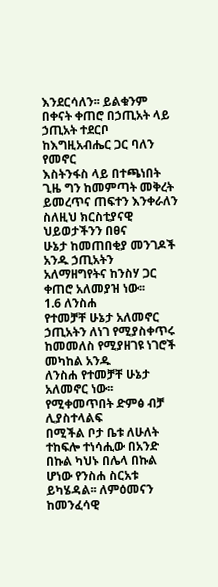እንደርሳለን፡፡ ይልቁንም በቀናት ቀጠሮ በኃጢአት ላይ ኃጢአት ተደርቦ ከእግዚአብሔር ጋር ባለን የመኖር
እስትንፋስ ላይ በተጫነበት ጊዜ ግን ከመምጣት መቅረት ይመረጥና ጠፍተን እንቀራለን ስለዚህ ክርስቲያናዊ ህይወታችንን በፀና
ሁኔታ ከመጠበቂያ መንገዶች አንዱ ኃጢአትን አለማዘግየትና ከንስሃ ጋር ቀጠሮ አለመያዝ ነው፡፡
1.6 ለንስሐ
የተመቻቸ ሁኔታ አለመኖር
ኃጢአትን ለነገ የሚያስቀጥሩ ከመመለስ የሚያዘገዩ ነገሮች መካከል አንዱ
ለንስሐ የተመቻቸ ሁኔታ አለመኖር ነው፡፡
የሚቀመጥበት ድምፅ ብቻ ሊያስተላልፍ
በሚችል ቦታ ቤቱ ለሁለት ተከፍሎ ተነሳሒው በአንድ በኩል ካህኑ በሌላ በኩል ሆነው የንስሐ ስርአቱ ይካሄዳል፡፡ ለምዕመናን ከመንፈሳዊ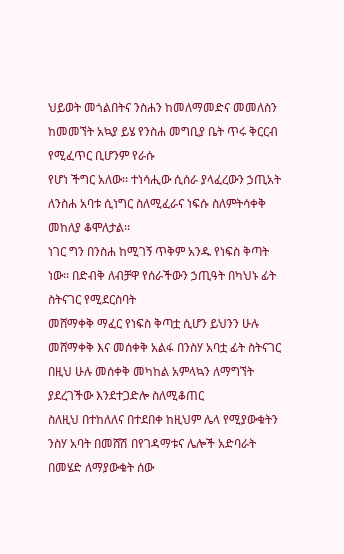ህይወት መጎልበትና ንስሐን ከመለማመድና መመለስን ከመመኘት አኳያ ይሄ የንስሐ መግቢያ ቤት ጥሩ ቅርርብ የሚፈጥር ቢሆንም የራሱ
የሆነ ችግር አለው፡፡ ተነሳሒው ሲሰራ ያላፈረውን ኃጢአት ለንስሐ አባቱ ሲነግር ስለሚፈራና ነፍሱ ስለምትሳቀቅ መከለያ ቆሞለታል፡፡
ነገር ግን በንስሐ ከሚገኝ ጥቅም አንዱ የነፍስ ቅጣት ነው፡፡ በድብቅ ለብቻዋ የሰራችውን ኃጢዓት በካህኑ ፊት ስትናገር የሚደርስባት
መሸማቀቅ ማፈር የነፍስ ቅጣቷ ሲሆን ይህንን ሁሉ መሸማቀቅ እና መሰቀቅ አልፋ በንስሃ አባቷ ፊት ስትናገር በዚህ ሁሉ መሰቀቅ መካከል አምላኳን ለማግኘት ያደረገችው እንደተጋድሎ ስለሚቆጠር
ስለዚህ በተከለለና በተደበቀ ከዚህም ሌላ የሚያውቁትን ንስሃ አባት በመሸሽ በየገዳማቱና ሌሎች አድባራት በመሄድ ለማያውቁት ሰው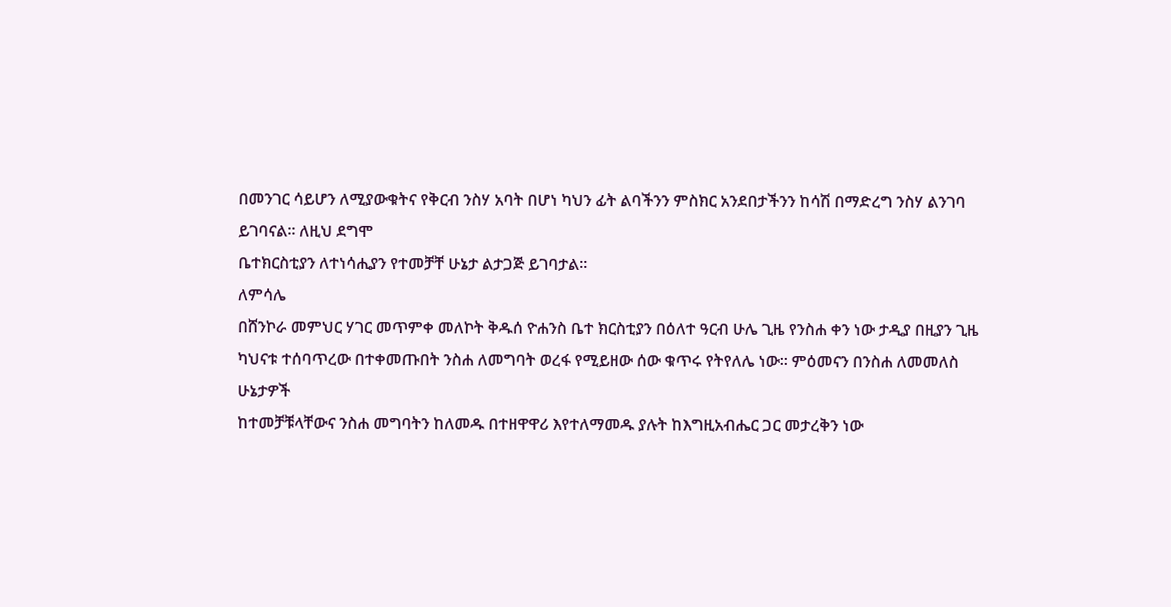በመንገር ሳይሆን ለሚያውቁትና የቅርብ ንስሃ አባት በሆነ ካህን ፊት ልባችንን ምስክር አንደበታችንን ከሳሽ በማድረግ ንስሃ ልንገባ ይገባናል፡፡ ለዚህ ደግሞ
ቤተክርስቲያን ለተነሳሒያን የተመቻቸ ሁኔታ ልታጋጅ ይገባታል፡፡
ለምሳሌ
በሸንኮራ መምህር ሃገር መጥምቀ መለኮት ቅዱሰ ዮሐንስ ቤተ ክርስቲያን በዕለተ ዓርብ ሁሌ ጊዜ የንስሐ ቀን ነው ታዲያ በዚያን ጊዜ
ካህናቱ ተሰባጥረው በተቀመጡበት ንስሐ ለመግባት ወረፋ የሚይዘው ሰው ቁጥሩ የትየለሌ ነው፡፡ ምዕመናን በንስሐ ለመመለስ ሁኔታዎች
ከተመቻቹላቸውና ንስሐ መግባትን ከለመዱ በተዘዋዋሪ እየተለማመዱ ያሉት ከእግዚአብሔር ጋር መታረቅን ነው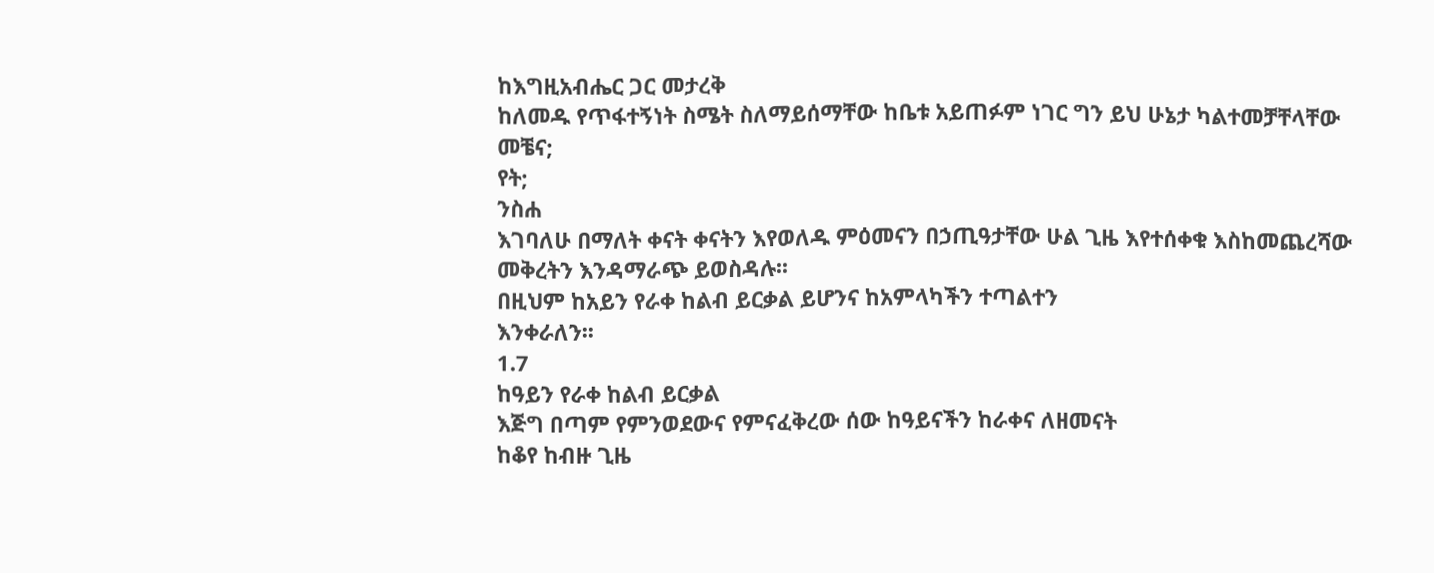ከእግዚአብሔር ጋር መታረቅ
ከለመዱ የጥፋተኝነት ስሜት ስለማይሰማቸው ከቤቱ አይጠፉም ነገር ግን ይህ ሁኔታ ካልተመቻቸላቸው መቼና;
የት;
ንስሐ
እገባለሁ በማለት ቀናት ቀናትን እየወለዱ ምዕመናን በኃጢዓታቸው ሁል ጊዜ እየተሰቀቁ እስከመጨረሻው መቅረትን እንዳማራጭ ይወስዳሉ፡፡
በዚህም ከአይን የራቀ ከልብ ይርቃል ይሆንና ከአምላካችን ተጣልተን
እንቀራለን፡፡
1.7
ከዓይን የራቀ ከልብ ይርቃል
እጅግ በጣም የምንወደውና የምናፈቅረው ሰው ከዓይናችን ከራቀና ለዘመናት
ከቆየ ከብዙ ጊዜ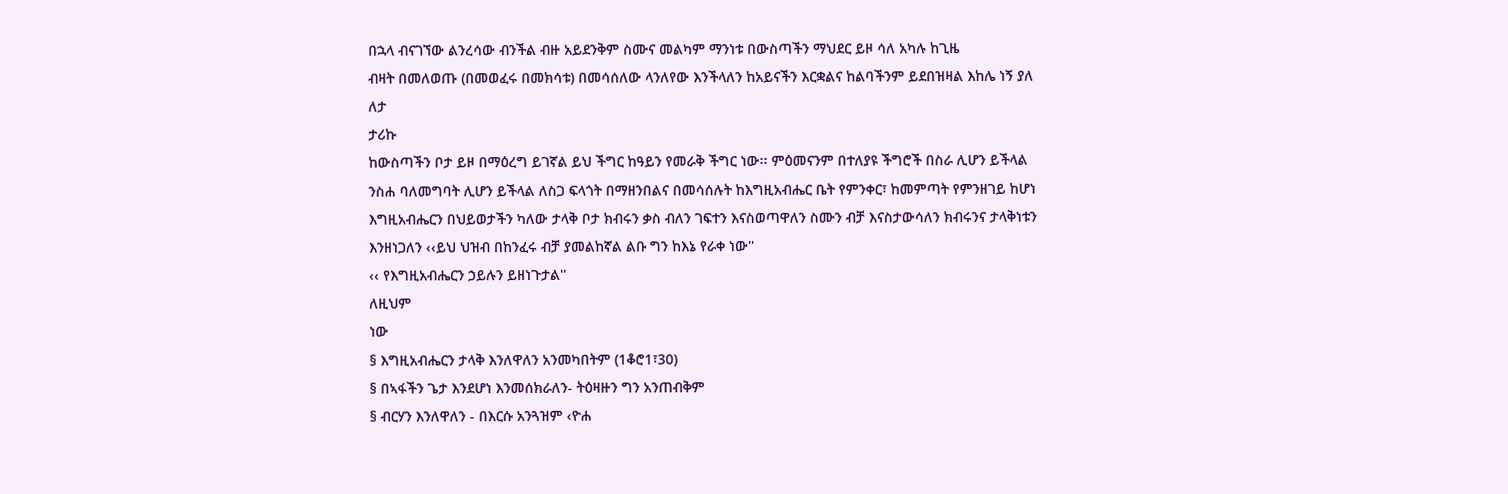በኋላ ብናገኘው ልንረሳው ብንችል ብዙ አይደንቅም ስሙና መልካም ማንነቱ በውስጣችን ማህደር ይዞ ሳለ አካሉ ከጊዜ
ብዛት በመለወጡ (በመወፈሩ በመክሳቱ) በመሳሰለው ላንለየው እንችላለን ከአይናችን እርቋልና ከልባችንም ይደበዝዛል እከሌ ነኝ ያለ
ለታ
ታሪኩ
ከውስጣችን ቦታ ይዞ በማዕረግ ይገኛል ይህ ችግር ከዓይን የመራቅ ችግር ነው፡፡ ምዕመናንም በተለያዩ ችግሮች በስራ ሊሆን ይችላል
ንስሐ ባለመግባት ሊሆን ይችላል ለስጋ ፍላጎት በማዘንበልና በመሳሰሉት ከእግዚአብሔር ቤት የምንቀር፣ ከመምጣት የምንዘገይ ከሆነ
እግዚአብሔርን በህይወታችን ካለው ታላቅ ቦታ ክብሩን ቃስ ብለን ገፍተን እናስወጣዋለን ስሙን ብቻ እናስታውሳለን ክብሩንና ታላቅነቱን
እንዘነጋለን ‹‹ይህ ህዝብ በከንፈሩ ብቻ ያመልከኛል ልቡ ግን ከእኔ የራቀ ነው''
‹‹ የእግዚአብሔርን ኃይሉን ይዘነጉታል''
ለዚህም
ነው
§ እግዚአብሔርን ታላቅ እንለዋለን አንመካበትም (1ቆሮ1፣30)
§ በኣፋችን ጌታ እንደሆነ እንመሰክራለን- ትዕዛዙን ግን አንጠብቅም
§ ብርሃን እንለዋለን - በእርሱ አንጓዝም ‹ዮሐ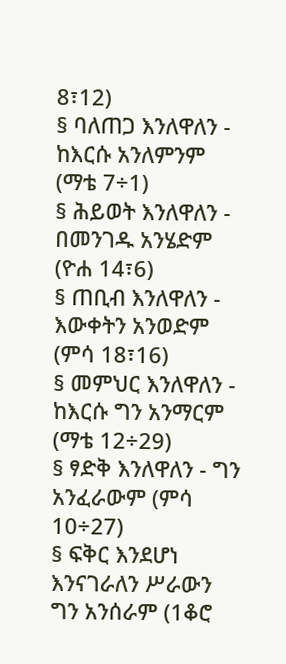8፣12)
§ ባለጠጋ እንለዋለን - ከእርሱ አንለምንም (ማቴ 7÷1)
§ ሕይወት እንለዋለን - በመንገዱ አንሄድም (ዮሐ 14፣6)
§ ጠቢብ እንለዋለን - እውቀትን አንወድም (ምሳ 18፣16)
§ መምህር እንለዋለን - ከእርሱ ግን አንማርም (ማቴ 12÷29)
§ ፃድቅ እንለዋለን - ግን አንፈራውም (ምሳ 10÷27)
§ ፍቅር እንደሆነ እንናገራለን ሥራውን ግን አንሰራም (1ቆሮ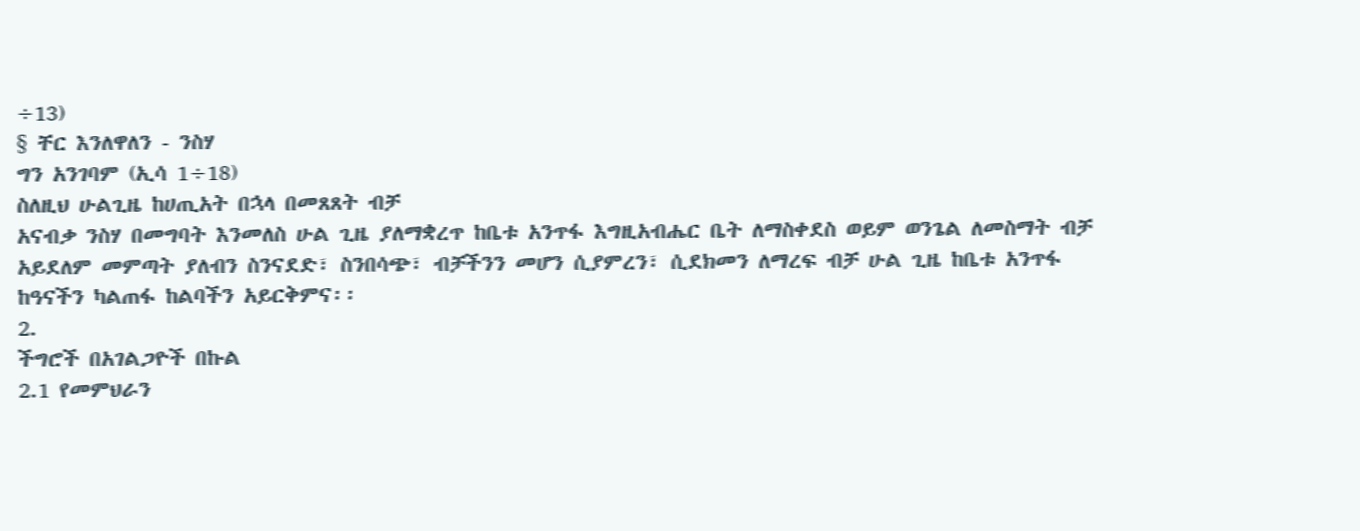÷13)
§ ቸር እንለዋለን - ንስሃ
ግን አንገባም (ኢሳ 1÷18)
ስለዚህ ሁልጊዜ ከሀጢአት በኋላ በመጸጸት ብቻ
አናብቃ ንስሃ በመግባት እንመለስ ሁል ጊዜ ያለማቋረጥ ከቤቱ አንጥፋ እግዚአብሔር ቤት ለማስቀደስ ወይም ወንጌል ለመስማት ብቻ
አይደለም መምጣት ያለብን ስንናደድ፣ ስንበሳጭ፣ ብቻችንን መሆን ሲያምረን፣ ሲደክመን ለማረፍ ብቻ ሁል ጊዜ ከቤቱ አንጥፋ
ከዓናችን ካልጠፋ ከልባችን አይርቅምና፡፡
2.
ችግሮች በአገልጋዮች በኩል
2.1 የመምህራን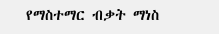የማስተማር ብቃት ማነስ